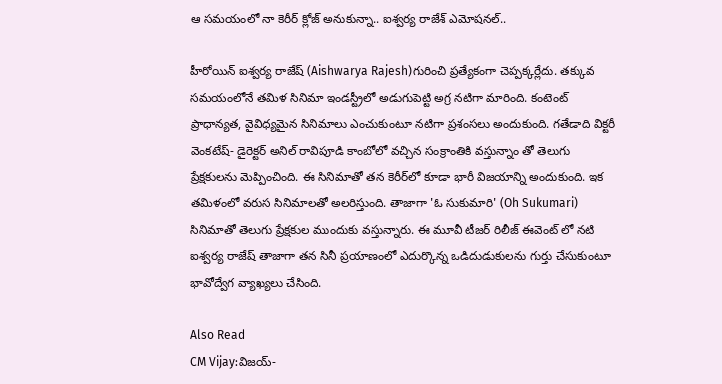ఆ సమయంలో నా కెరీర్ క్లోజ్ అనుకున్నా.. ఐశ్వర్య రాజేశ్ ఎమోషనల్..

హీరోయిన్ ఐశ్వర్య రాజేష్ (Aishwarya Rajesh)గురించి ప్రత్యేకంగా చెప్పక్కర్లేదు. తక్కువ సమయంలోనే తమిళ సినిమా ఇండస్ట్రీలో అడుగుపెట్టి అగ్ర నటిగా మారింది. కంటెంట్ ప్రాధాన్యత, వైవిధ్యమైన సినిమాలు ఎంచుకుంటూ నటిగా ప్రశంసలు అందుకుంది. గతేడాది విక్టరీ వెంకటేష్- డైరెక్టర్ అనిల్ రావిపూడి కాంబోలో వచ్చిన సంక్రాంతికి వస్తున్నాం తో తెలుగు ప్రేక్షకులను మెప్పించింది. ఈ సినిమాతో తన కెరీర్‌లో కూడా భారీ విజయాన్ని అందుకుంది. ఇక తమిళంలో వరుస సినిమాలతో అలరిస్తుంది. తాజాగా 'ఓ సుకుమారి' (Oh Sukumari) సినిమాతో తెలుగు ప్రేక్షకుల ముందుకు వస్తున్నారు. ఈ మూవీ టీజర్‌ రిలీజ్ ఈవెంట్ లో నటి ఐశ్వర్య రాజేష్ తాజాగా తన సినీ ప్రయాణంలో ఎదుర్కొన్న ఒడిదుడుకులను గుర్తు చేసుకుంటూ భావోద్వేగ వ్యాఖ్యలు చేసింది.

Also Read
CM Vijay:విజయ్-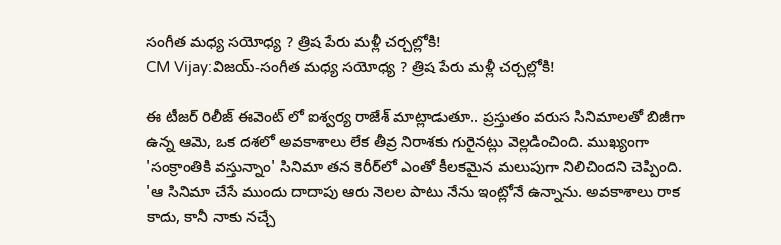సంగీత మధ్య సయోధ్య ? త్రిష పేరు మళ్లీ చర్చల్లోకి!
CM Vijay:విజయ్-సంగీత మధ్య సయోధ్య ? త్రిష పేరు మళ్లీ చర్చల్లోకి!

ఈ టీజర్‌ రిలీజ్ ఈవెంట్ లో ఐశ్వర్య రాజేశ్ మాట్లాడుతూ.. ప్రస్తుతం వరుస సినిమాలతో బిజీగా ఉన్న ఆమె, ఒక దశలో అవకాశాలు లేక తీవ్ర నిరాశకు గురైనట్లు వెల్లడించింది. ముఖ్యంగా 'సంక్రాంతికి వస్తున్నాం' సినిమా తన కెరీర్‌లో ఎంతో కీలకమైన మలుపుగా నిలిచిందని చెప్పింది. 'ఆ సినిమా చేసే ముందు దాదాపు ఆరు నెలల పాటు నేను ఇంట్లోనే ఉన్నాను. అవకాశాలు రాక కాదు, కానీ నాకు నచ్చే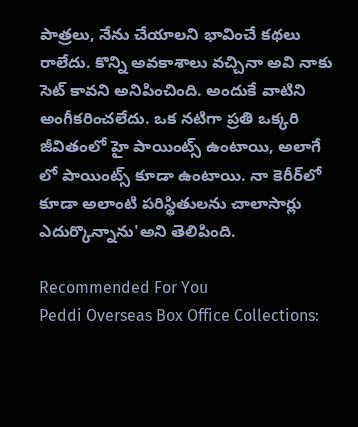పాత్రలు, నేను చేయాలని భావించే కథలు రాలేదు. కొన్ని అవకాశాలు వచ్చినా అవి నాకు సెట్ కావని అనిపించింది. అందుకే వాటిని అంగీకరించలేదు. ఒక నటిగా ప్రతి ఒక్కరి జీవితంలో హై పాయింట్స్ ఉంటాయి, అలాగే లో పాయింట్స్ కూడా ఉంటాయి. నా కెరీర్‌లో కూడా అలాంటి పరిస్థితులను చాలాసార్లు ఎదుర్కొన్నాను'అని తెలిపింది.

Recommended For You
Peddi Overseas Box Office Collections: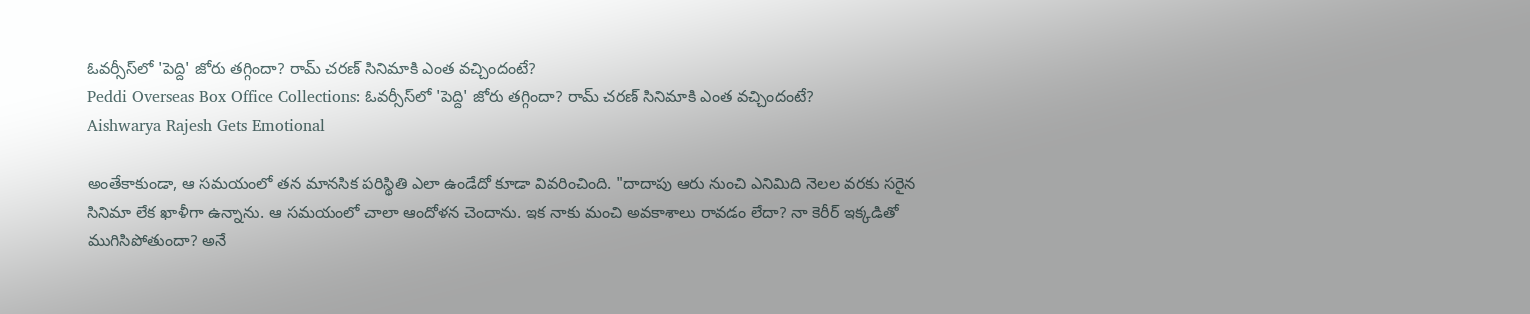ఓవర్సీస్‌లో 'పెద్ది' జోరు తగ్గిందా? రామ్ చరణ్ సినిమాకి ఎంత వచ్చిందంటే?
Peddi Overseas Box Office Collections: ఓవర్సీస్‌లో 'పెద్ది' జోరు తగ్గిందా? రామ్ చరణ్ సినిమాకి ఎంత వచ్చిందంటే?
Aishwarya Rajesh Gets Emotional

అంతేకాకుండా, ఆ సమయంలో తన మానసిక పరిస్థితి ఎలా ఉండేదో కూడా వివరించింది. "దాదాపు ఆరు నుంచి ఎనిమిది నెలల వరకు సరైన సినిమా లేక ఖాళీగా ఉన్నాను. ఆ సమయంలో చాలా ఆందోళన చెందాను. ఇక నాకు మంచి అవకాశాలు రావడం లేదా? నా కెరీర్ ఇక్కడితో ముగిసిపోతుందా? అనే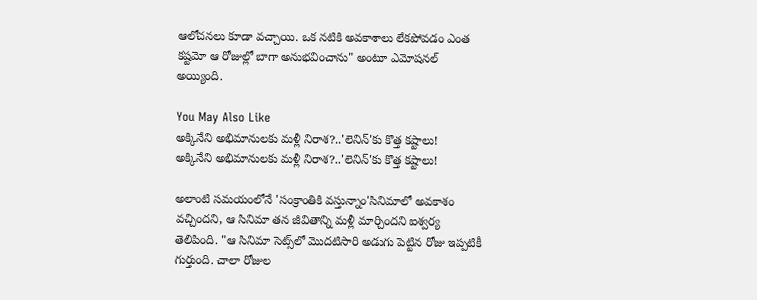ఆలోచనలు కూడా వచ్చాయి. ఒక నటికి అవకాశాలు లేకపోవడం ఎంత కష్టమో ఆ రోజుల్లో బాగా అనుభవించాను" అంటూ ఎమోషనల్ అయ్యింది.

You May Also Like
అక్కినేని అభిమానులకు మళ్లీ నిరాశ?..'లెనిన్'కు కొత్త కష్టాలు!
అక్కినేని అభిమానులకు మళ్లీ నిరాశ?..'లెనిన్'కు కొత్త కష్టాలు!

అలాంటి సమయంలోనే 'సంక్రాంతికి వస్తున్నాం'సినిమాలో అవకాశం వచ్చిందని, ఆ సినిమా తన జీవితాన్ని మళ్లీ మార్చిందని ఐశ్వర్య తెలిపింది. "ఆ సినిమా సెట్స్‌లో మొదటిసారి అడుగు పెట్టిన రోజు ఇప్పటికీ గుర్తుంది. చాలా రోజుల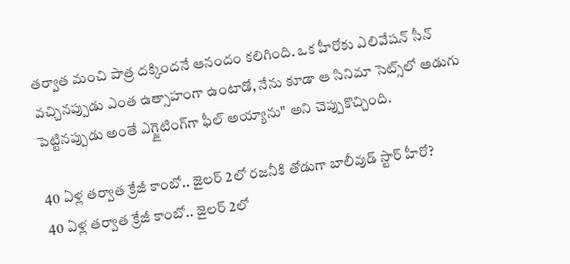తర్వాత మంచి పాత్ర దక్కిందనే ఆనందం కలిగింది. ఒక హీరోకు ఎలివేషన్ సీన్ వచ్చినప్పుడు ఎంత ఉత్సాహంగా ఉంటాడో, నేను కూడా ఆ సినిమా సెట్స్‌లో అడుగు పెట్టినప్పుడు అంతే ఎగ్జైటింగ్‌గా ఫీల్ అయ్యాను" అని చెప్పుకొచ్చింది.

40 ఏళ్ల తర్వాత క్రేజీ కాంబో.. జైలర్ 2లో రజనీకి తోడుగా బాలీవుడ్ స్టార్ హీరో?
40 ఏళ్ల తర్వాత క్రేజీ కాంబో.. జైలర్ 2లో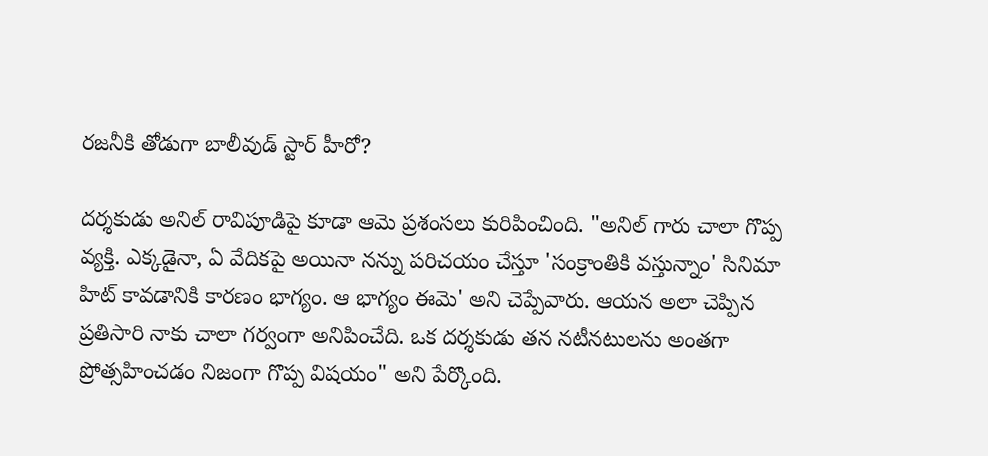రజనీకి తోడుగా బాలీవుడ్ స్టార్ హీరో?

దర్శకుడు అనిల్ రావిపూడిపై కూడా ఆమె ప్రశంసలు కురిపించింది. "అనిల్ గారు చాలా గొప్ప వ్యక్తి. ఎక్కడైనా, ఏ వేదికపై అయినా నన్ను పరిచయం చేస్తూ 'సంక్రాంతికి వస్తున్నాం' సినిమా హిట్ కావడానికి కారణం భాగ్యం. ఆ భాగ్యం ఈమె' అని చెప్పేవారు. ఆయన అలా చెప్పిన ప్రతిసారి నాకు చాలా గర్వంగా అనిపించేది. ఒక దర్శకుడు తన నటీనటులను అంతగా ప్రోత్సహించడం నిజంగా గొప్ప విషయం" అని పేర్కొంది.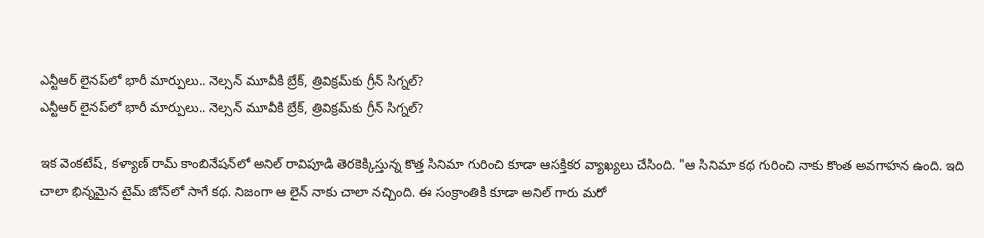ఎన్టీఆర్ లైనప్‌లో భారీ మార్పులు.. నెల్సన్ మూవీకి బ్రేక్, త్రివిక్రమ్‌కు గ్రీన్ సిగ్నల్?
ఎన్టీఆర్ లైనప్‌లో భారీ మార్పులు.. నెల్సన్ మూవీకి బ్రేక్, త్రివిక్రమ్‌కు గ్రీన్ సిగ్నల్?

ఇక వెంకటేష్, కళ్యాణ్ రామ్ కాంబినేషన్‌లో అనిల్ రావిపూడి తెరకెక్కిస్తున్న కొత్త సినిమా గురించి కూడా ఆసక్తికర వ్యాఖ్యలు చేసింది. "ఆ సినిమా కథ గురించి నాకు కొంత అవగాహన ఉంది. ఇది చాలా భిన్నమైన టైమ్ జోన్‌లో సాగే కథ. నిజంగా ఆ లైన్ నాకు చాలా నచ్చింది. ఈ సంక్రాంతికి కూడా అనిల్ గారు మరో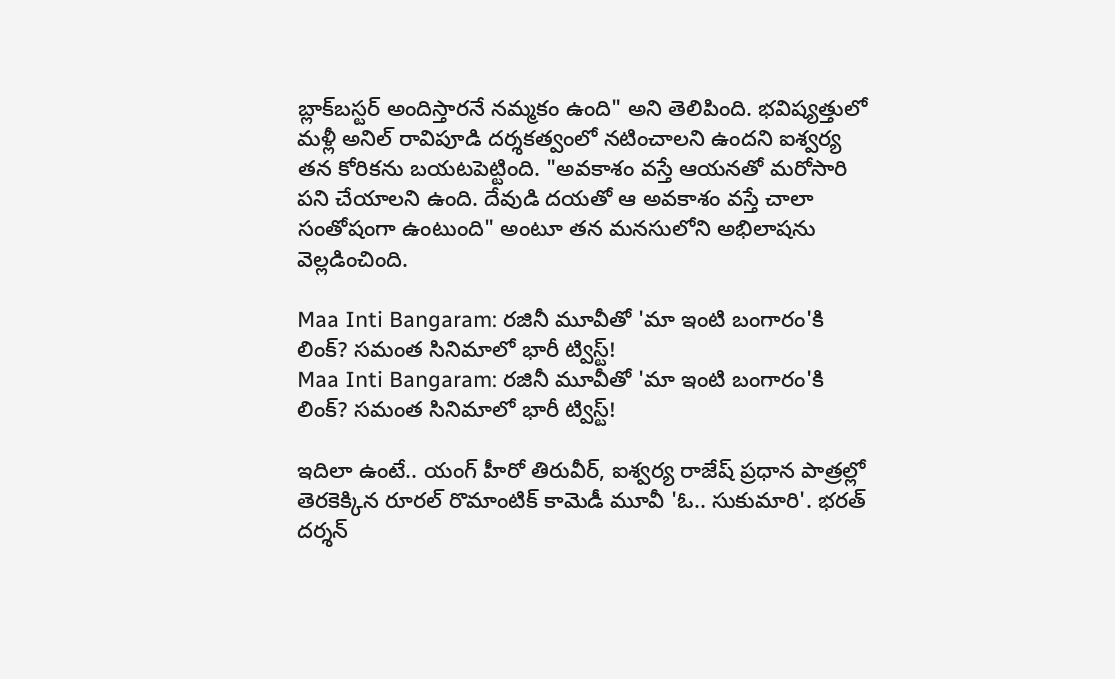బ్లాక్‌బస్టర్ అందిస్తారనే నమ్మకం ఉంది" అని తెలిపింది. భవిష్యత్తులో మళ్లీ అనిల్ రావిపూడి దర్శకత్వంలో నటించాలని ఉందని ఐశ్వర్య తన కోరికను బయటపెట్టింది. "అవకాశం వస్తే ఆయనతో మరోసారి పని చేయాలని ఉంది. దేవుడి దయతో ఆ అవకాశం వస్తే చాలా సంతోషంగా ఉంటుంది" అంటూ తన మనసులోని అభిలాషను వెల్లడించింది.

Maa Inti Bangaram: రజినీ మూవీతో 'మా ఇంటి బంగారం'కి లింక్? సమంత సినిమాలో భారీ ట్విస్ట్!
Maa Inti Bangaram: రజినీ మూవీతో 'మా ఇంటి బంగారం'కి లింక్? సమంత సినిమాలో భారీ ట్విస్ట్!

ఇదిలా ఉంటే.. యంగ్ హీరో తిరువీర్, ఐశ్వర్య రాజేష్ ప్రధాన పాత్రల్లో తెరకెక్కిన రూరల్ రొమాంటిక్ కామెడీ మూవీ 'ఓ.. సుకుమారి'. భరత్ దర్శన్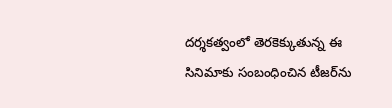దర్శకత్వంలో తెరకెక్కుతున్న ఈ సినిమాకు సంబంధించిన టీజర్‌ను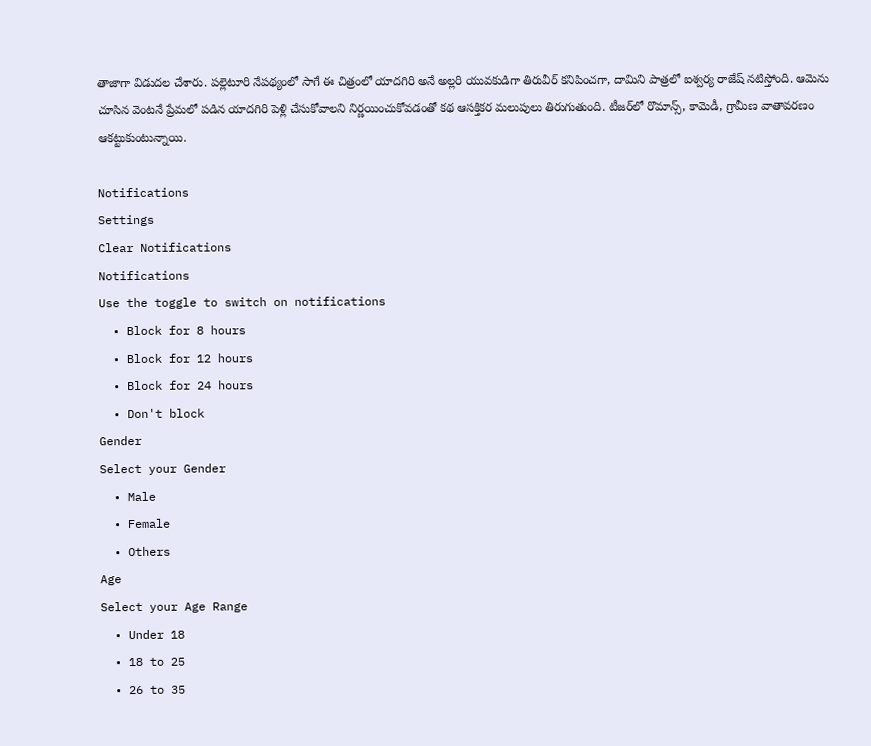తాజాగా విడుదల చేశారు. పల్లెటూరి నేపథ్యంలో సాగే ఈ చిత్రంలో యాదగిరి అనే అల్లరి యువకుడిగా తిరువీర్ కనిపించగా, దామిని పాత్రలో ఐశ్వర్య రాజేష్ నటిస్తోంది. ఆమెను చూసిన వెంటనే ప్రేమలో పడిన యాదగిరి పెళ్లి చేసుకోవాలని నిర్ణయించుకోవడంతో కథ ఆసక్తికర మలుపులు తిరుగుతుంది. టీజర్‌లో రొమాన్స్, కామెడీ, గ్రామీణ వాతావరణం ఆకట్టుకుంటున్నాయి.

Notifications
Settings
Clear Notifications
Notifications
Use the toggle to switch on notifications
  • Block for 8 hours
  • Block for 12 hours
  • Block for 24 hours
  • Don't block
Gender
Select your Gender
  • Male
  • Female
  • Others
Age
Select your Age Range
  • Under 18
  • 18 to 25
  • 26 to 35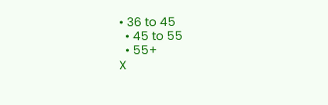• 36 to 45
  • 45 to 55
  • 55+
X